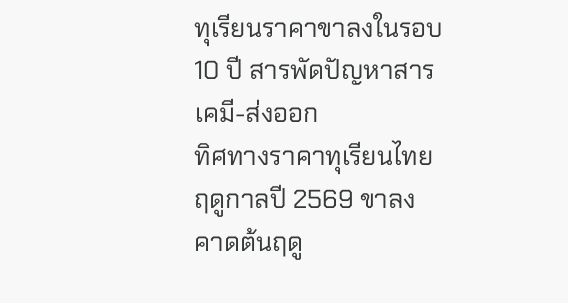ทุเรียนราคาขาลงในรอบ 10 ปี สารพัดปัญหาสารเคมี-ส่งออก
ทิศทางราคาทุเรียนไทยฤดูกาลปี 2569 ขาลง คาดต้นฤดู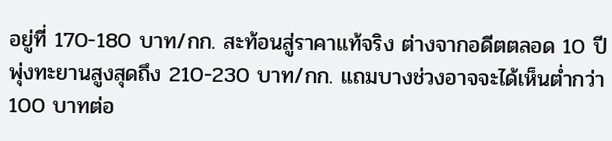อยู่ที่ 170-180 บาท/กก. สะท้อนสู่ราคาแท้จริง ต่างจากอดีตตลอด 10 ปี พุ่งทะยานสูงสุดถึง 210-230 บาท/กก. แถมบางช่วงอาจจะได้เห็นต่ำกว่า 100 บาทต่อ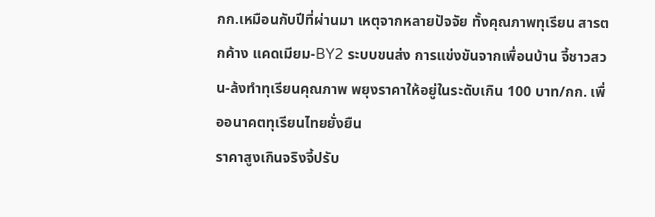กก.เหมือนกับปีที่ผ่านมา เหตุจากหลายปัจจัย ทั้งคุณภาพทุเรียน สารตกค้าง แคดเมียม-BY2 ระบบขนส่ง การแข่งขันจากเพื่อนบ้าน จี้ชาวสวน-ล้งทำทุเรียนคุณภาพ พยุงราคาให้อยู่ในระดับเกิน 100 บาท/กก. เพื่ออนาคตทุเรียนไทยยั่งยืน
ราคาสูงเกินจริงจี้ปรับ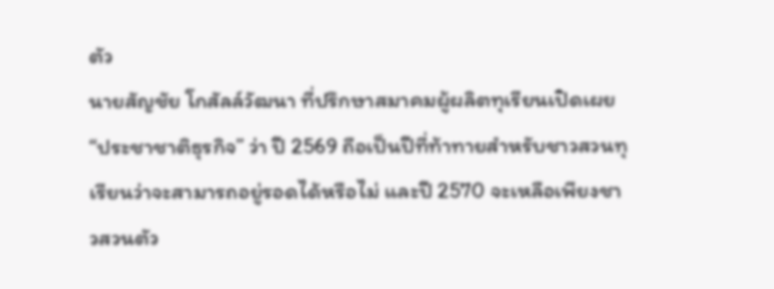ตัว
นายสัญชัย โกสัลล์วัฒนา ที่ปรึกษาสมาคมผู้ผลิตทุเรียนเปิดเผย “ประชาชาติธุรกิจ” ว่า ปี 2569 ถือเป็นปีที่ท้าทายสำหรับชาวสวนทุเรียนว่าจะสามารถอยู่รอดได้หรือไม่ และปี 2570 จะเหลือเพียงชาวสวนตัว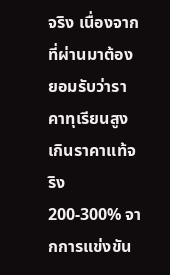จริง เนื่องจากที่ผ่านมาต้องยอมรับว่าราคาทุเรียนสูงเกินราคาแท้จริง 200-300% จากการแข่งขัน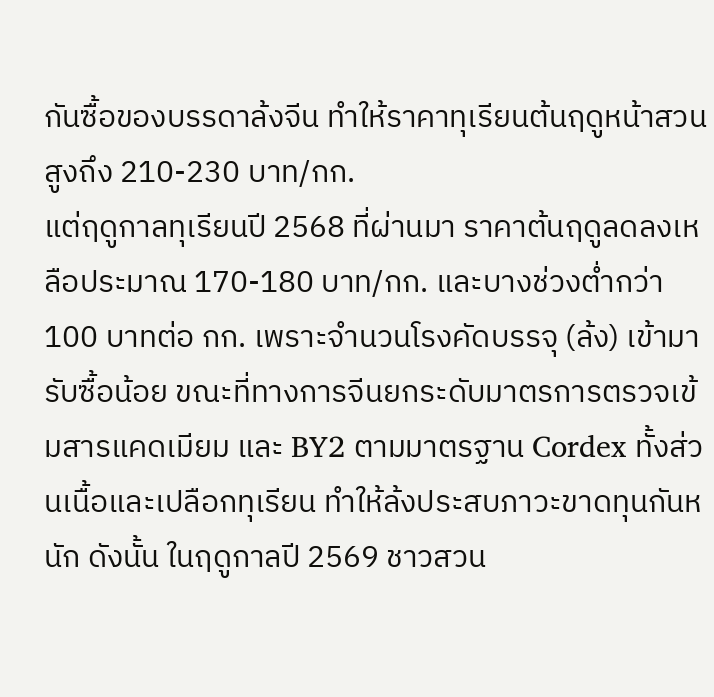กันซื้อของบรรดาล้งจีน ทำให้ราคาทุเรียนต้นฤดูหน้าสวนสูงถึง 210-230 บาท/กก.
แต่ฤดูกาลทุเรียนปี 2568 ที่ผ่านมา ราคาต้นฤดูลดลงเหลือประมาณ 170-180 บาท/กก. และบางช่วงต่ำกว่า 100 บาทต่อ กก. เพราะจำนวนโรงคัดบรรจุ (ล้ง) เข้ามารับซื้อน้อย ขณะที่ทางการจีนยกระดับมาตรการตรวจเข้มสารแคดเมียม และ BY2 ตามมาตรฐาน Cordex ทั้งส่วนเนื้อและเปลือกทุเรียน ทำให้ล้งประสบภาวะขาดทุนกันหนัก ดังนั้น ในฤดูกาลปี 2569 ชาวสวน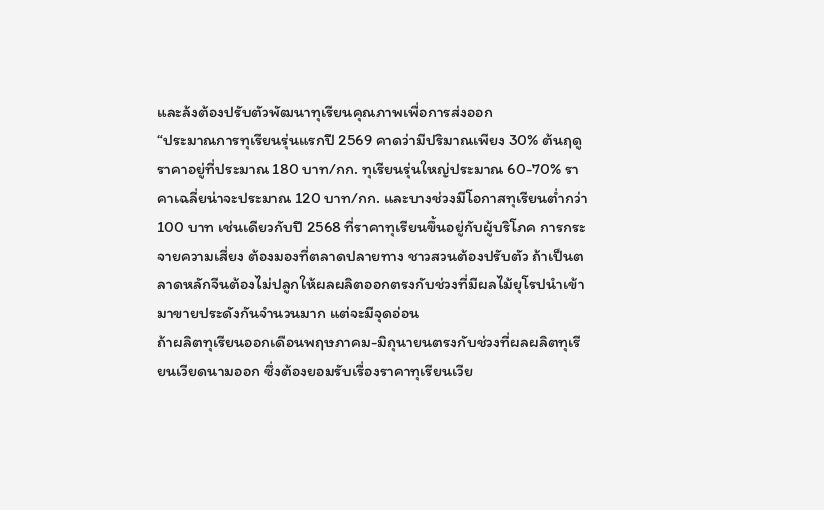และล้งต้องปรับตัวพัฒนาทุเรียนคุณภาพเพื่อการส่งออก
“ประมาณการทุเรียนรุ่นแรกปี 2569 คาดว่ามีปริมาณเพียง 30% ต้นฤดูราคาอยู่ที่ประมาณ 180 บาท/กก. ทุเรียนรุ่นใหญ่ประมาณ 60-70% ราคาเฉลี่ยน่าจะประมาณ 120 บาท/กก. และบางช่วงมีโอกาสทุเรียนต่ำกว่า 100 บาท เช่นเดียวกับปี 2568 ที่ราคาทุเรียนขึ้นอยู่กับผู้บริโภค การกระจายความเสี่ยง ต้องมองที่ตลาดปลายทาง ชาวสวนต้องปรับตัว ถ้าเป็นตลาดหลักจีนต้องไม่ปลูกให้ผลผลิตออกตรงกับช่วงที่มีผลไม้ยุโรปนำเข้ามาขายประดังกันจำนวนมาก แต่จะมีจุดอ่อน
ถ้าผลิตทุเรียนออกเดือนพฤษภาคม-มิถุนายนตรงกับช่วงที่ผลผลิตทุเรียนเวียดนามออก ซึ่งต้องยอมรับเรื่องราคาทุเรียนเวีย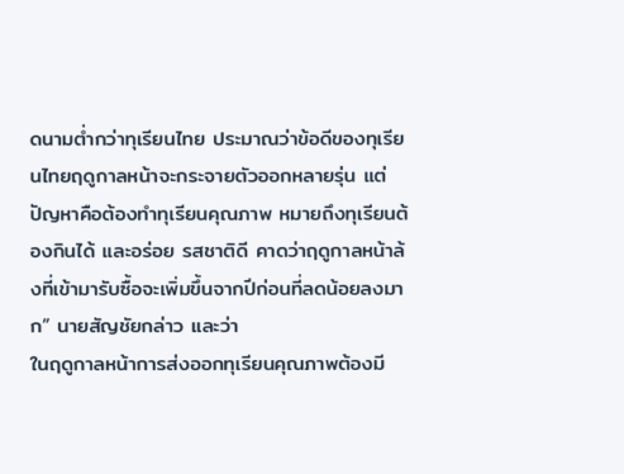ดนามต่ำกว่าทุเรียนไทย ประมาณว่าข้อดีของทุเรียนไทยฤดูกาลหน้าจะกระจายตัวออกหลายรุ่น แต่ปัญหาคือต้องทำทุเรียนคุณภาพ หมายถึงทุเรียนต้องกินได้ และอร่อย รสชาติดี คาดว่าฤดูกาลหน้าล้งที่เข้ามารับซื้อจะเพิ่มขึ้นจากปีก่อนที่ลดน้อยลงมาก” นายสัญชัยกล่าว และว่า
ในฤดูกาลหน้าการส่งออกทุเรียนคุณภาพต้องมี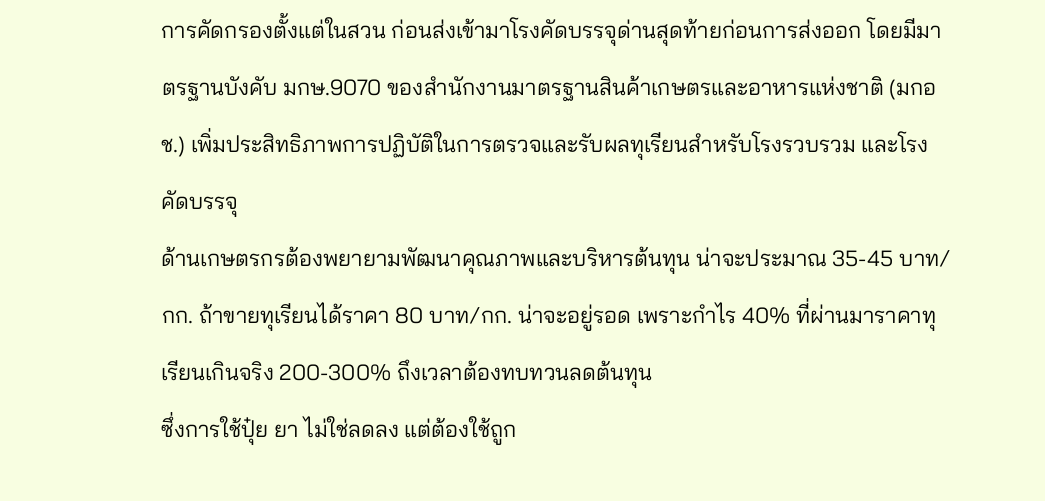การคัดกรองตั้งแต่ในสวน ก่อนส่งเข้ามาโรงคัดบรรจุด่านสุดท้ายก่อนการส่งออก โดยมีมาตรฐานบังคับ มกษ.9070 ของสำนักงานมาตรฐานสินค้าเกษตรและอาหารแห่งชาติ (มกอช.) เพิ่มประสิทธิภาพการปฏิบัติในการตรวจและรับผลทุเรียนสำหรับโรงรวบรวม และโรงคัดบรรจุ
ด้านเกษตรกรต้องพยายามพัฒนาคุณภาพและบริหารต้นทุน น่าจะประมาณ 35-45 บาท/กก. ถ้าขายทุเรียนได้ราคา 80 บาท/กก. น่าจะอยู่รอด เพราะกำไร 40% ที่ผ่านมาราคาทุเรียนเกินจริง 200-300% ถึงเวลาต้องทบทวนลดต้นทุน
ซึ่งการใช้ปุ๋ย ยา ไม่ใช่ลดลง แต่ต้องใช้ถูก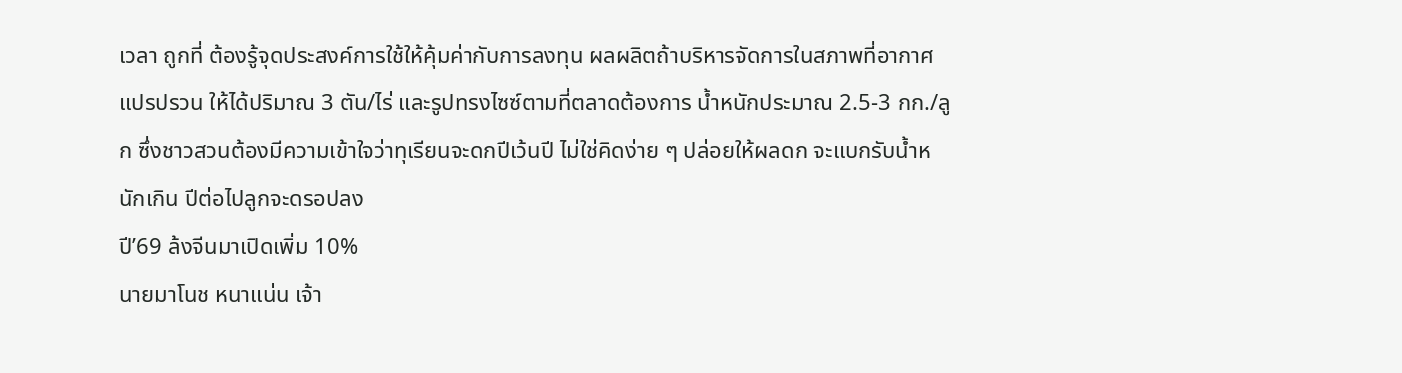เวลา ถูกที่ ต้องรู้จุดประสงค์การใช้ให้คุ้มค่ากับการลงทุน ผลผลิตถ้าบริหารจัดการในสภาพที่อากาศแปรปรวน ให้ได้ปริมาณ 3 ตัน/ไร่ และรูปทรงไซซ์ตามที่ตลาดต้องการ น้ำหนักประมาณ 2.5-3 กก./ลูก ซึ่งชาวสวนต้องมีความเข้าใจว่าทุเรียนจะดกปีเว้นปี ไม่ใช่คิดง่าย ๆ ปล่อยให้ผลดก จะแบกรับน้ำหนักเกิน ปีต่อไปลูกจะดรอปลง
ปี’69 ล้งจีนมาเปิดเพิ่ม 10%
นายมาโนช หนาแน่น เจ้า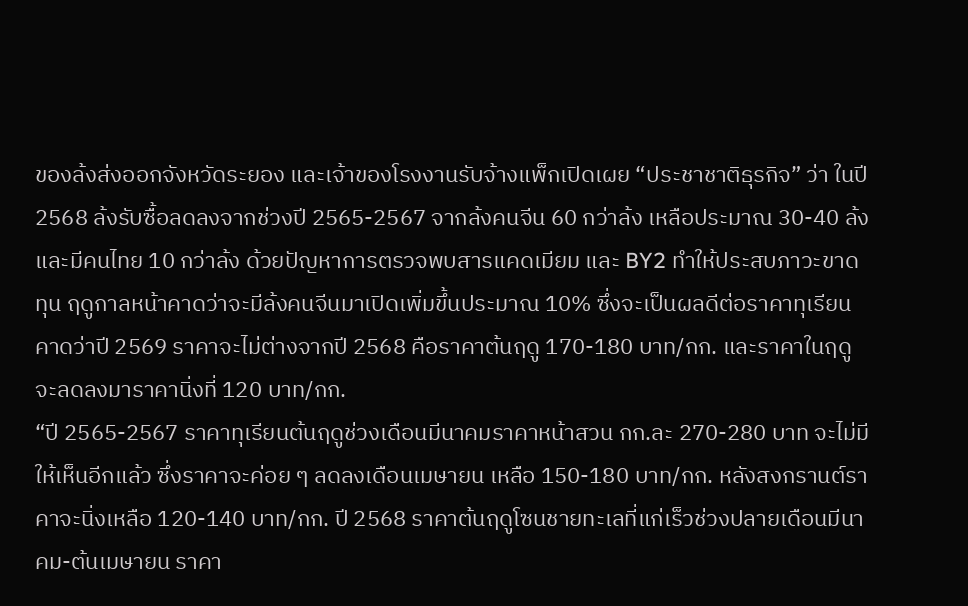ของล้งส่งออกจังหวัดระยอง และเจ้าของโรงงานรับจ้างแพ็กเปิดเผย “ประชาชาติธุรกิจ” ว่า ในปี 2568 ล้งรับซื้อลดลงจากช่วงปี 2565-2567 จากล้งคนจีน 60 กว่าล้ง เหลือประมาณ 30-40 ล้ง และมีคนไทย 10 กว่าล้ง ด้วยปัญหาการตรวจพบสารแคดเมียม และ BY2 ทำให้ประสบภาวะขาดทุน ฤดูกาลหน้าคาดว่าจะมีล้งคนจีนมาเปิดเพิ่มขึ้นประมาณ 10% ซึ่งจะเป็นผลดีต่อราคาทุเรียน คาดว่าปี 2569 ราคาจะไม่ต่างจากปี 2568 คือราคาต้นฤดู 170-180 บาท/กก. และราคาในฤดูจะลดลงมาราคานิ่งที่ 120 บาท/กก.
“ปี 2565-2567 ราคาทุเรียนต้นฤดูช่วงเดือนมีนาคมราคาหน้าสวน กก.ละ 270-280 บาท จะไม่มีให้เห็นอีกแล้ว ซึ่งราคาจะค่อย ๆ ลดลงเดือนเมษายน เหลือ 150-180 บาท/กก. หลังสงกรานต์ราคาจะนิ่งเหลือ 120-140 บาท/กก. ปี 2568 ราคาต้นฤดูโซนชายทะเลที่แก่เร็วช่วงปลายเดือนมีนาคม-ต้นเมษายน ราคา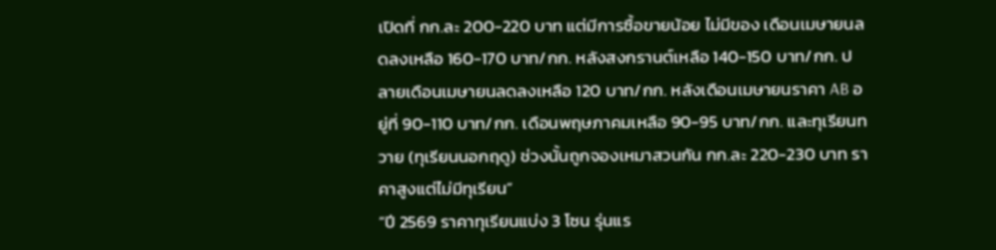เปิดที่ กก.ละ 200-220 บาท แต่มีการซื้อขายน้อย ไม่มีของ เดือนเมษายนลดลงเหลือ 160-170 บาท/กก. หลังสงกรานต์เหลือ 140-150 บาท/กก. ปลายเดือนเมษายนลดลงเหลือ 120 บาท/กก. หลังเดือนเมษายนราคา AB อยู่ที่ 90-110 บาท/กก. เดือนพฤษภาคมเหลือ 90-95 บาท/กก. และทุเรียนทวาย (ทุเรียนนอกฤดู) ช่วงนั้นถูกจองเหมาสวนกัน กก.ละ 220-230 บาท ราคาสูงแต่ไม่มีทุเรียน”
“ปี 2569 ราคาทุเรียนแบ่ง 3 โซน รุ่นแร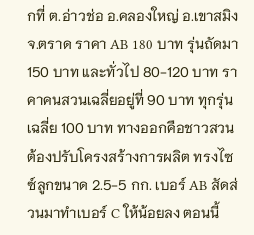กที่ ต.อ่าวช่อ อ.คลองใหญ่ อ.เขาสมิง จ.ตราด ราคา AB 180 บาท รุ่นถัดมา 150 บาท และทั่วไป 80-120 บาท ราคาคนสวนเฉลี่ยอยู่ที่ 90 บาท ทุกรุ่นเฉลี่ย 100 บาท ทางออกคือชาวสวนต้องปรับโครงสร้างการผลิต ทรงไซซ์ลูกขนาด 2.5-5 กก. เบอร์ AB สัดส่วนมาทำเบอร์ C ให้น้อยลง ตอนนี้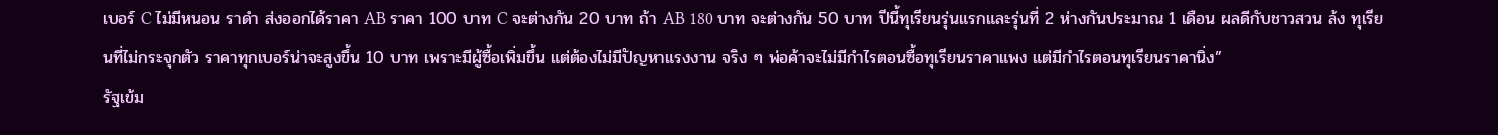เบอร์ C ไม่มีหนอน ราดำ ส่งออกได้ราคา AB ราคา 100 บาท C จะต่างกัน 20 บาท ถ้า AB 180 บาท จะต่างกัน 50 บาท ปีนี้ทุเรียนรุ่นแรกและรุ่นที่ 2 ห่างกันประมาณ 1 เดือน ผลดีกับชาวสวน ล้ง ทุเรียนที่ไม่กระจุกตัว ราคาทุกเบอร์น่าจะสูงขึ้น 10 บาท เพราะมีผู้ซื้อเพิ่มขึ้น แต่ต้องไม่มีปัญหาแรงงาน จริง ๆ พ่อค้าจะไม่มีกำไรตอนซื้อทุเรียนราคาแพง แต่มีกำไรตอนทุเรียนราคานิ่ง”
รัฐเข้ม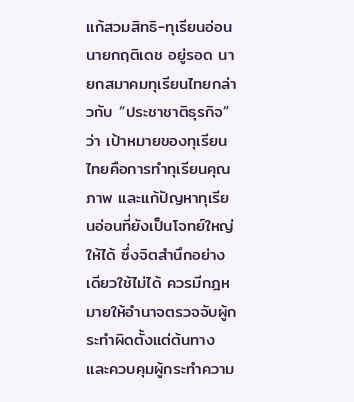แก้สวมสิทธิ-ทุเรียนอ่อน
นายกฤติเดช อยู่รอด นายกสมาคมทุเรียนไทยกล่าวกับ “ประชาชาติธุรกิจ” ว่า เป้าหมายของทุเรียนไทยคือการทำทุเรียนคุณภาพ และแก้ปัญหาทุเรียนอ่อนที่ยังเป็นโจทย์ใหญ่ให้ได้ ซึ่งจิตสำนึกอย่างเดียวใช้ไม่ได้ ควรมีกฎหมายให้อำนาจตรวจจับผู้กระทำผิดตั้งแต่ต้นทาง และควบคุมผู้กระทำความ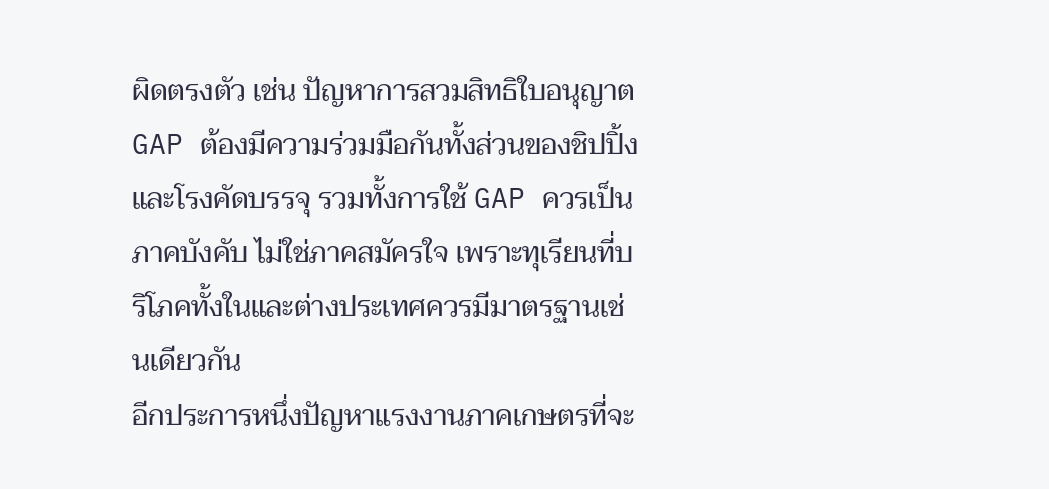ผิดตรงตัว เช่น ปัญหาการสวมสิทธิใบอนุญาต GAP ต้องมีความร่วมมือกันทั้งส่วนของชิปปิ้งและโรงคัดบรรจุ รวมทั้งการใช้ GAP ควรเป็นภาคบังคับ ไม่ใช่ภาคสมัครใจ เพราะทุเรียนที่บริโภคทั้งในและต่างประเทศควรมีมาตรฐานเช่นเดียวกัน
อีกประการหนึ่งปัญหาแรงงานภาคเกษตรที่จะ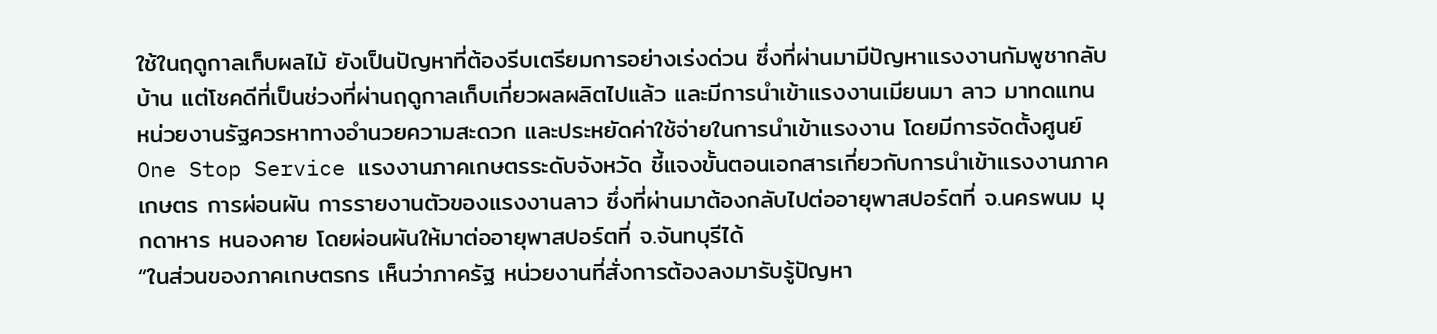ใช้ในฤดูกาลเก็บผลไม้ ยังเป็นปัญหาที่ต้องรีบเตรียมการอย่างเร่งด่วน ซึ่งที่ผ่านมามีปัญหาแรงงานกัมพูชากลับบ้าน แต่โชคดีที่เป็นช่วงที่ผ่านฤดูกาลเก็บเกี่ยวผลผลิตไปแล้ว และมีการนำเข้าแรงงานเมียนมา ลาว มาทดแทน หน่วยงานรัฐควรหาทางอำนวยความสะดวก และประหยัดค่าใช้จ่ายในการนำเข้าแรงงาน โดยมีการจัดตั้งศูนย์ One Stop Service แรงงานภาคเกษตรระดับจังหวัด ชี้แจงขั้นตอนเอกสารเกี่ยวกับการนำเข้าแรงงานภาคเกษตร การผ่อนผัน การรายงานตัวของแรงงานลาว ซึ่งที่ผ่านมาต้องกลับไปต่ออายุพาสปอร์ตที่ จ.นครพนม มุกดาหาร หนองคาย โดยผ่อนผันให้มาต่ออายุพาสปอร์ตที่ จ.จันทบุรีได้
“ในส่วนของภาคเกษตรกร เห็นว่าภาครัฐ หน่วยงานที่สั่งการต้องลงมารับรู้ปัญหา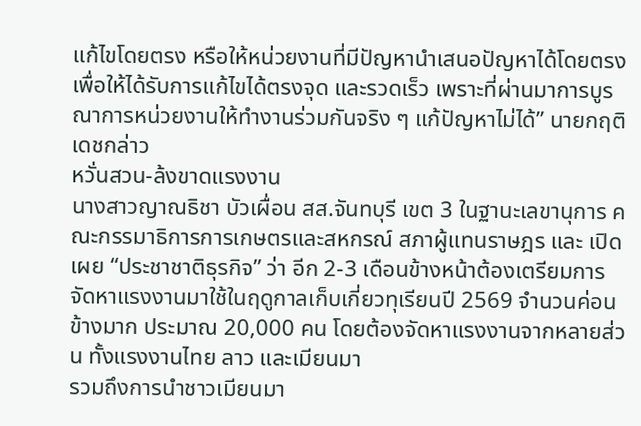แก้ไขโดยตรง หรือให้หน่วยงานที่มีปัญหานำเสนอปัญหาได้โดยตรง เพื่อให้ได้รับการแก้ไขได้ตรงจุด และรวดเร็ว เพราะที่ผ่านมาการบูรณาการหน่วยงานให้ทำงานร่วมกันจริง ๆ แก้ปัญหาไม่ได้” นายกฤติเดชกล่าว
หวั่นสวน-ล้งขาดแรงงาน
นางสาวญาณธิชา บัวเผื่อน สส.จันทบุรี เขต 3 ในฐานะเลขานุการ คณะกรรมาธิการการเกษตรและสหกรณ์ สภาผู้แทนราษฎร และ เปิดเผย “ประชาชาติธุรกิจ” ว่า อีก 2-3 เดือนข้างหน้าต้องเตรียมการจัดหาแรงงานมาใช้ในฤดูกาลเก็บเกี่ยวทุเรียนปี 2569 จำนวนค่อนข้างมาก ประมาณ 20,000 คน โดยต้องจัดหาแรงงานจากหลายส่วน ทั้งแรงงานไทย ลาว และเมียนมา
รวมถึงการนำชาวเมียนมา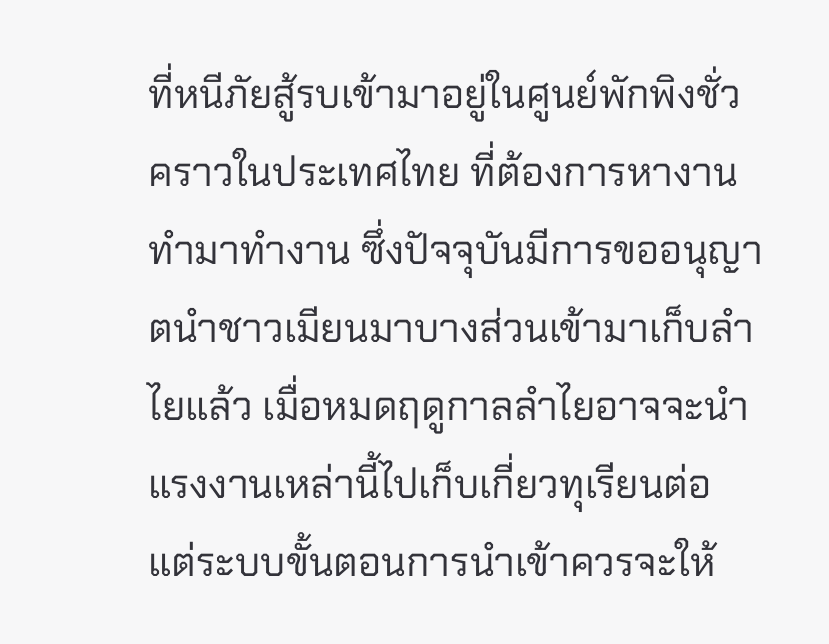ที่หนีภัยสู้รบเข้ามาอยู่ในศูนย์พักพิงชั่วคราวในประเทศไทย ที่ต้องการหางานทำมาทำงาน ซึ่งปัจจุบันมีการขออนุญาตนำชาวเมียนมาบางส่วนเข้ามาเก็บลำไยแล้ว เมื่อหมดฤดูกาลลำไยอาจจะนำแรงงานเหล่านี้ไปเก็บเกี่ยวทุเรียนต่อ แต่ระบบขั้นตอนการนำเข้าควรจะให้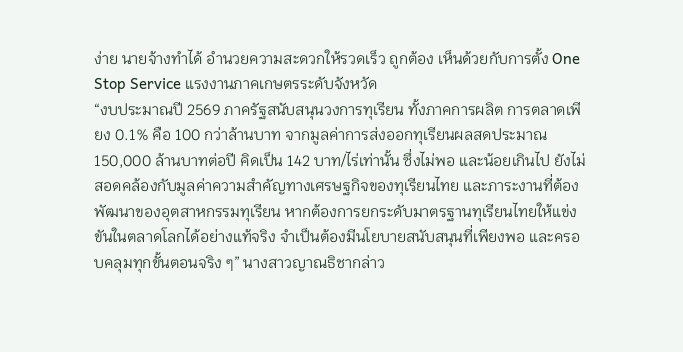ง่าย นายจ้างทำได้ อำนวยความสะดวกให้รวดเร็ว ถูกต้อง เห็นด้วยกับการตั้ง One Stop Service แรงงานภาคเกษตรระดับจังหวัด
“งบประมาณปี 2569 ภาครัฐสนับสนุนวงการทุเรียน ทั้งภาคการผลิต การตลาดเพียง 0.1% คือ 100 กว่าล้านบาท จากมูลค่าการส่งออกทุเรียนผลสดประมาณ 150,000 ล้านบาทต่อปี คิดเป็น 142 บาท/ไร่เท่านั้น ซึ่งไม่พอ และน้อยเกินไป ยังไม่สอดคล้องกับมูลค่าความสำคัญทางเศรษฐกิจของทุเรียนไทย และภาระงานที่ต้องพัฒนาของอุตสาหกรรมทุเรียน หากต้องการยกระดับมาตรฐานทุเรียนไทยให้แข่งขันในตลาดโลกได้อย่างแท้จริง จำเป็นต้องมีนโยบายสนับสนุนที่เพียงพอ และครอบคลุมทุกขั้นตอนจริง ๆ” นางสาวญาณธิชากล่าว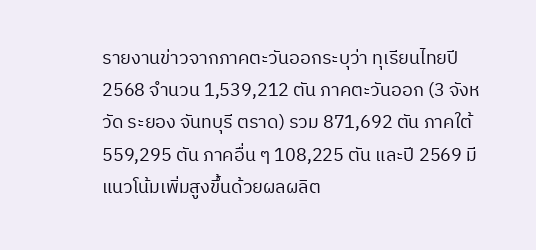รายงานข่าวจากภาคตะวันออกระบุว่า ทุเรียนไทยปี 2568 จำนวน 1,539,212 ตัน ภาคตะวันออก (3 จังหวัด ระยอง จันทบุรี ตราด) รวม 871,692 ตัน ภาคใต้ 559,295 ตัน ภาคอื่น ๆ 108,225 ตัน และปี 2569 มีแนวโน้มเพิ่มสูงขึ้นด้วยผลผลิต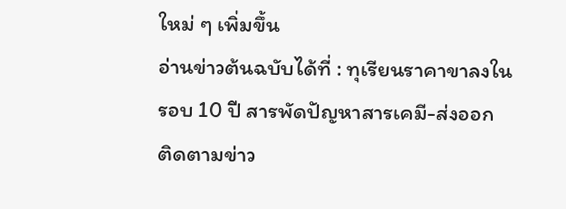ใหม่ ๆ เพิ่มขึ้น
อ่านข่าวต้นฉบับได้ที่ : ทุเรียนราคาขาลงในรอบ 10 ปี สารพัดปัญหาสารเคมี-ส่งออก
ติดตามข่าว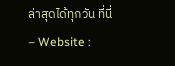ล่าสุดได้ทุกวัน ที่นี่
– Website :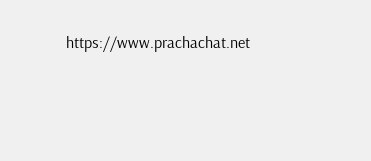https://www.prachachat.net